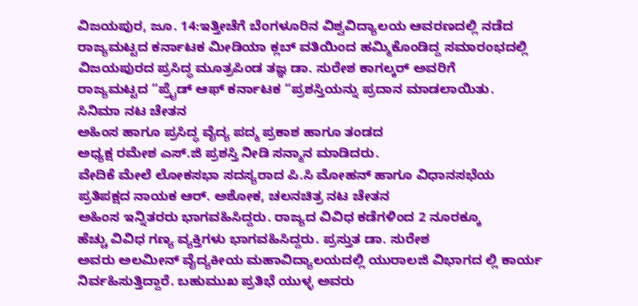ವಿಜಯಪುರ, ಜೂ. 14:ಇತ್ತೀಚೆಗೆ ಬೆಂಗಳೂರಿನ ವಿಶ್ವವಿದ್ಯಾಲಯ ಆವರಣದಲ್ಲಿ ನಡೆದ
ರಾಜ್ಯಮಟ್ಟದ ಕರ್ನಾಟಕ ಮೀಡಿಯಾ ಕ್ಲಬ್ ವತಿಯಿಂದ ಹಮ್ಮಿಕೊಂಡಿದ್ದ ಸಮಾರಂಭದಲ್ಲಿ
ವಿಜಯಪುರದ ಪ್ರಸಿದ್ಧ ಮೂತ್ರಪಿಂಡ ತಜ್ಞ ಡಾ. ಸುರೇಶ ಕಾಗಲ್ಕರ್ ಅವರಿಗೆ
ರಾಜ್ಯಮಟ್ಟದ “ಪ್ರೈಡ್ ಆಫ್ ಕರ್ನಾಟಕ “ಪ್ರಶಸ್ತಿಯನ್ನು ಪ್ರದಾನ ಮಾಡಲಾಯಿತು.
ಸಿನಿಮಾ ನಟ ಚೇತನ
ಅಹಿಂಸ ಹಾಗೂ ಪ್ರಸಿದ್ಧ ವೈದ್ಯ ಪದ್ಮ ಪ್ರಕಾಶ ಹಾಗೂ ತಂಡದ
ಅಧ್ಯಕ್ಷ ರಮೇಶ ಎಸ್.ಜಿ ಪ್ರಶಸ್ತಿ ನೀಡಿ ಸನ್ಮಾನ ಮಾಡಿದರು.
ವೇದಿಕೆ ಮೇಲೆ ಲೋಕಸಭಾ ಸದಸ್ಯರಾದ ಪಿ.ಸಿ ಮೋಹನ್ ಹಾಗೂ ವಿಧಾನಸಭೆಯ
ಪ್ರತಿಪಕ್ಷದ ನಾಯಕ ಆರ್. ಅಶೋಕ, ಚಲನಚಿತ್ರ ನಟ ಚೇತನ
ಅಹಿಂಸ ಇನ್ನಿತರರು ಭಾಗವಹಿಸಿದ್ದರು. ರಾಜ್ಯದ ವಿವಿಧ ಕಡೆಗಳಿಂದ 2 ನೂರಕ್ಕೂ
ಹೆಚ್ಚು ವಿವಿಧ ಗಣ್ಯ ವ್ಯಕ್ತಿಗಳು ಭಾಗವಹಿಸಿದ್ದರು. ಪ್ರಸ್ತುತ ಡಾ. ಸುರೇಶ
ಅವರು ಅಲಮೀನ್ ವೈದ್ಯಕೀಯ ಮಹಾವಿದ್ಯಾಲಯದಲ್ಲಿ ಯುರಾಲಜಿ ವಿಭಾಗದ ಲ್ಲಿ ಕಾರ್ಯ
ನಿರ್ವಹಿಸುತ್ತಿದ್ದಾರೆ. ಬಹುಮುಖ ಪ್ರತಿಭೆ ಯುಳ್ಳ ಅವರು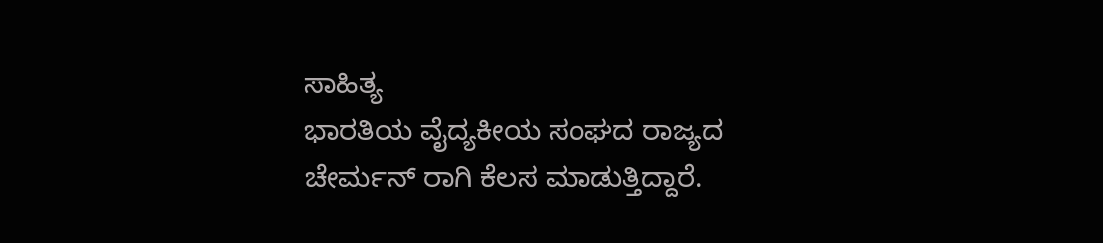ಸಾಹಿತ್ಯ
ಭಾರತಿಯ ವೈದ್ಯಕೀಯ ಸಂಘದ ರಾಜ್ಯದ ಚೇರ್ಮನ್ ರಾಗಿ ಕೆಲಸ ಮಾಡುತ್ತಿದ್ದಾರೆ.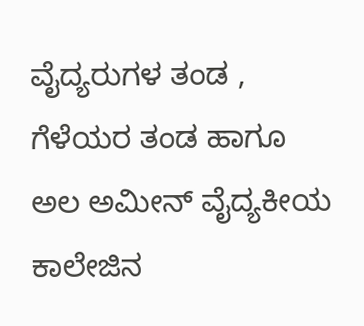ವೈದ್ಯರುಗಳ ತಂಡ , ಗೆಳೆಯರ ತಂಡ ಹಾಗೂ ಅಲ ಅಮೀನ್ ವೈದ್ಯಕೀಯ
ಕಾಲೇಜಿನ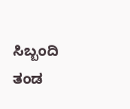ಸಿಬ್ಬಂದಿ ತಂಡ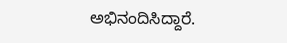ಅಭಿನಂದಿಸಿದ್ದಾರೆ.